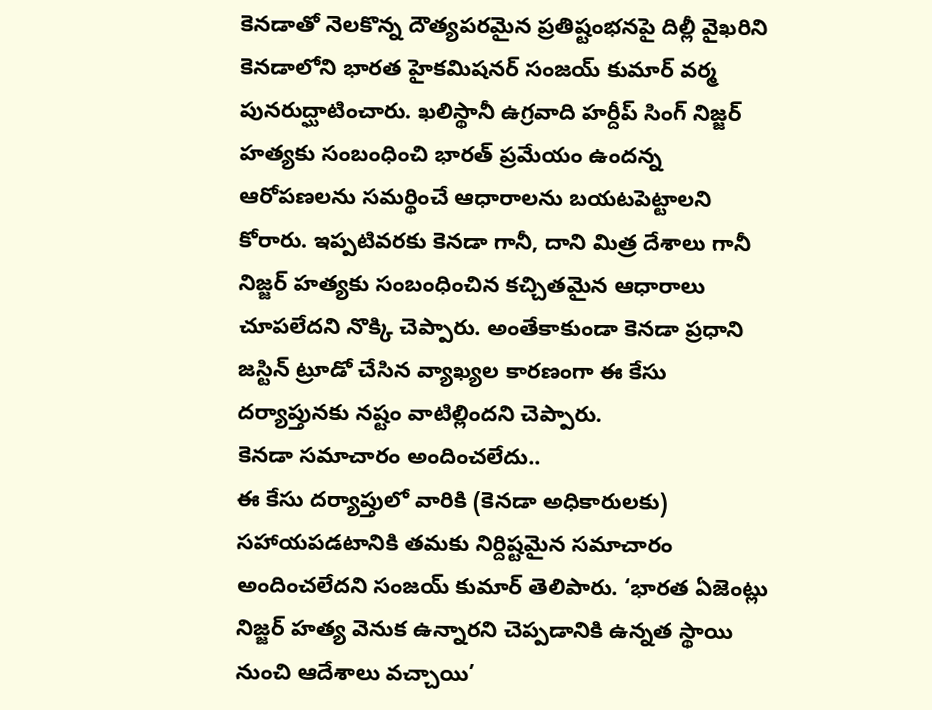కెనడాతో నెలకొన్న దౌత్యపరమైన ప్రతిష్టంభనపై దిల్లీ వైఖరిని కెనడాలోని భారత హైకమిషనర్ సంజయ్ కుమార్ వర్మ పునరుద్ఘాటించారు. ఖలిస్థానీ ఉగ్రవాది హర్దీప్ సింగ్ నిజ్జర్ హత్యకు సంబంధించి భారత్ ప్రమేయం ఉందన్న ఆరోపణలను సమర్థించే ఆధారాలను బయటపెట్టాలని కోరారు. ఇప్పటివరకు కెనడా గానీ, దాని మిత్ర దేశాలు గానీ నిజ్జర్ హత్యకు సంబంధించిన కచ్చితమైన ఆధారాలు చూపలేదని నొక్కి చెప్పారు. అంతేకాకుండా కెనడా ప్రధాని జస్టిన్ ట్రూడో చేసిన వ్యాఖ్యల కారణంగా ఈ కేసు దర్యాప్తునకు నష్టం వాటిల్లిందని చెప్పారు.
కెనడా సమాచారం అందించలేదు..
ఈ కేసు దర్యాప్తులో వారికి (కెనడా అధికారులకు) సహాయపడటానికి తమకు నిర్దిష్టమైన సమాచారం అందించలేదని సంజయ్ కుమార్ తెలిపారు. ‘భారత ఏజెంట్లు నిజ్జర్ హత్య వెనుక ఉన్నారని చెప్పడానికి ఉన్నత స్థాయి నుంచి ఆదేశాలు వచ్చాయి’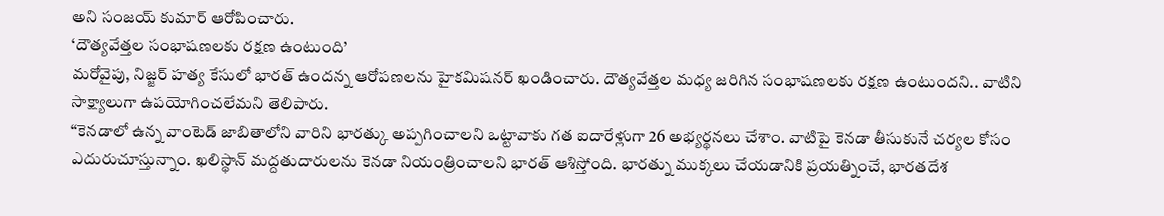అని సంజయ్ కుమార్ ఆరోపించారు.
‘దౌత్యవేత్తల సంభాషణలకు రక్షణ ఉంటుంది’
మరోవైపు, నిజ్జర్ హత్య కేసులో భారత్ ఉందన్న ఆరోపణలను హైకమిషనర్ ఖండించారు. దౌత్యవేత్తల మధ్య జరిగిన సంభాషణలకు రక్షణ ఉంటుందని.. వాటిని సాక్ష్యాలుగా ఉపయోగించలేమని తెలిపారు.
“కెనడాలో ఉన్న వాంటెడ్ జాబితాలోని వారిని భారత్కు అప్పగించాలని ఒట్టావాకు గత ఐదారేళ్లుగా 26 అభ్యర్థనలు చేశాం. వాటిపై కెనడా తీసుకునే చర్యల కోసం ఎదురుచూస్తున్నాం. ఖలిస్థాన్ మద్దతుదారులను కెనడా నియంత్రించాలని భారత్ ఆశిస్తోంది. భారత్ను ముక్కలు చేయడానికి ప్రయత్నించే, భారతదేశ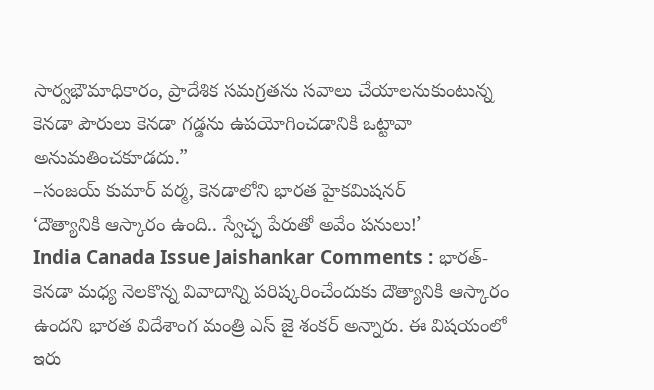సార్వభౌమాధికారం, ప్రాదేశిక సమగ్రతను సవాలు చేయాలనుకుంటున్న కెనడా పౌరులు కెనడా గడ్డను ఉపయోగించడానికి ఒట్టావా అనుమతించకూడదు.”
–సంజయ్ కుమార్ వర్మ, కెనడాలోని భారత హైకమిషనర్
‘దౌత్యానికి ఆస్కారం ఉంది.. స్వేచ్ఛ పేరుతో అవేం పనులు!’
India Canada Issue Jaishankar Comments : భారత్-కెనడా మధ్య నెలకొన్న వివాదాన్ని పరిష్కరించేందుకు దౌత్యానికి ఆస్కారం ఉందని భారత విదేశాంగ మంత్రి ఎస్ జై శంకర్ అన్నారు. ఈ విషయంలో ఇరు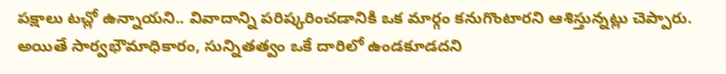పక్షాలు టచ్లో ఉన్నాయని.. వివాదాన్ని పరిష్కరించడానికి ఒక మార్గం కనుగొంటారని ఆశిస్తున్నట్లు చెప్పారు. అయితే సార్వభౌమాధికారం, సున్నితత్వం ఒకే దారిలో ఉండకూడదని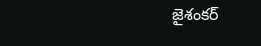జైశంకర్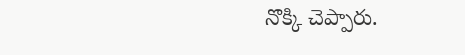నొక్కి చెప్పారు.